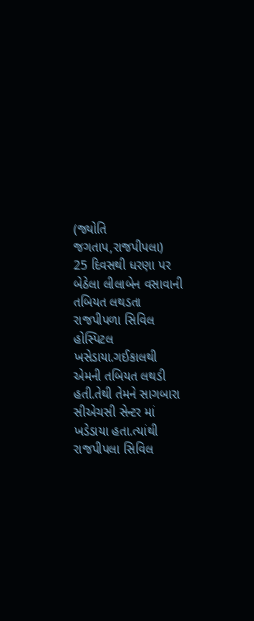(જ્યોતિ જગતાપ,રાજપીપલા)
25 દિવસથી ધરણા પર બેઠેલા લીલાબેન વસાવાની તબિયત લથડતા રાજપીપળા સિવિલ હોસ્પિટલ ખસેડાયા.ગઈકાલથી એમની તબિયત લથડી હતી.તેથી તેમને સાગબારા સીએચસી સેન્ટર માં ખડેડાયા હતા.ત્યાંથી રાજપીપલા સિવિલ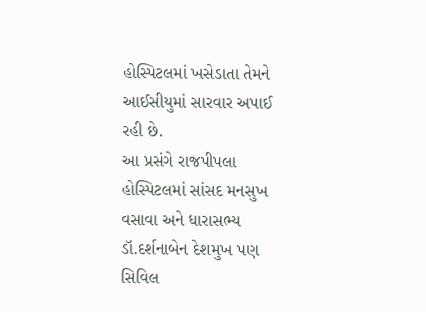હોસ્પિટલમાં ખસેડાતા તેમને આઈસીયુમાં સારવાર અપાઈ રહી છે.
આ પ્રસંગે રાજપીપલા હોસ્પિટલમાં સાંસદ મનસુખ વસાવા અને ધારાસભ્ય ડૉ.દર્શનાબેન દેશમુખ પણ સિવિલ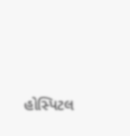હોસ્પિટલ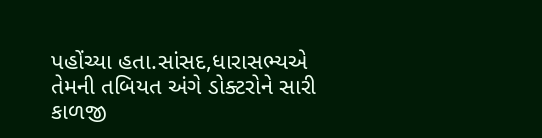પહોંચ્યા હતા.સાંસદ,ધારાસભ્યએ તેમની તબિયત અંગે ડોક્ટરોને સારી કાળજી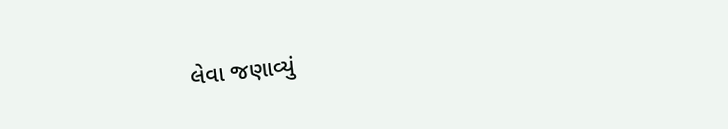લેવા જણાવ્યું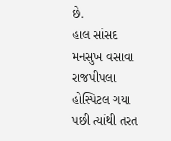છે.
હાલ સાંસદ મનસુખ વસાવા રાજપીપલા હોસ્પિટલ ગયા પછી ત્યાંથી તરત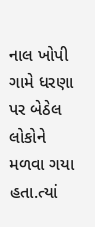નાલ ખોપી ગામે ધરણા પર બેઠેલ લોકોને મળવા ગયા હતા.ત્યાં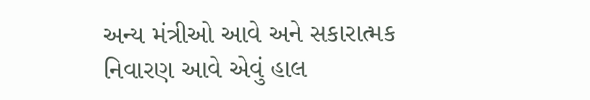અન્ય મંત્રીઓ આવે અને સકારાત્મક નિવારણ આવે એવું હાલ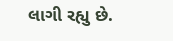લાગી રહ્યુ છે.